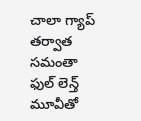చాలా గ్యాప్ తర్వాత సమంతా ఫుల్ లెన్త్ మూవీతో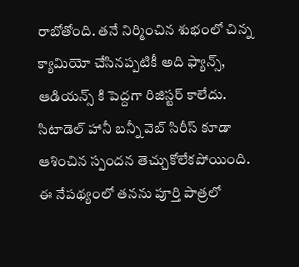రాబోతోంది. తనే నిర్మించిన శుభంలో చిన్న క్యామియో చేసినప్పటికీ అది ఫ్యాన్స్, ఆడియన్స్ కి పెద్దగా రిజిస్టర్ కాలేదు. సిటాడెల్ హానీ బన్నీ వెబ్ సిరీస్ కూడా ఆశించిన స్పందన తెచ్చుకోలేకపోయింది.
ఈ నేపథ్యంలో తనను పూర్తి పాత్రలో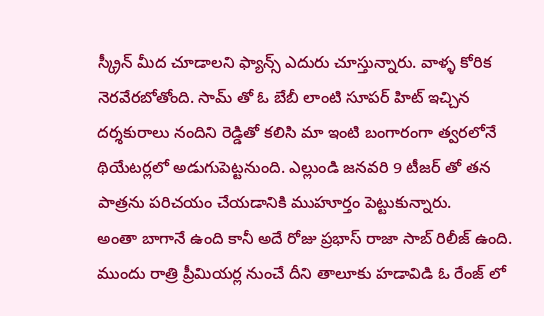స్క్రీన్ మీద చూడాలని ఫ్యాన్స్ ఎదురు చూస్తున్నారు. వాళ్ళ కోరిక నెరవేరబోతోంది. సామ్ తో ఓ బేబీ లాంటి సూపర్ హిట్ ఇచ్చిన దర్శకురాలు నందిని రెడ్డితో కలిసి మా ఇంటి బంగారంగా త్వరలోనే థియేటర్లలో అడుగుపెట్టనుంది. ఎల్లుండి జనవరి 9 టీజర్ తో తన పాత్రను పరిచయం చేయడానికి ముహూర్తం పెట్టుకున్నారు.
అంతా బాగానే ఉంది కానీ అదే రోజు ప్రభాస్ రాజా సాబ్ రిలీజ్ ఉంది. ముందు రాత్రి ప్రీమియర్ల నుంచే దీని తాలూకు హడావిడి ఓ రేంజ్ లో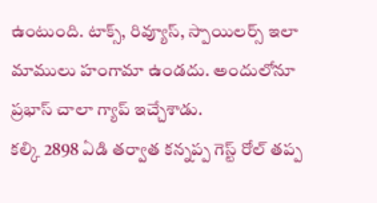ఉంటుంది. టాక్స్, రివ్యూస్, స్పాయిలర్స్ ఇలా మాములు హంగామా ఉండదు. అందులోనూ ప్రభాస్ చాలా గ్యాప్ ఇచ్చేశాడు.
కల్కి 2898 ఏడి తర్వాత కన్నప్ప గెస్ట్ రోల్ తప్ప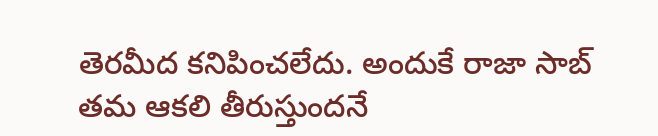తెరమీద కనిపించలేదు. అందుకే రాజా సాబ్ తమ ఆకలి తీరుస్తుందనే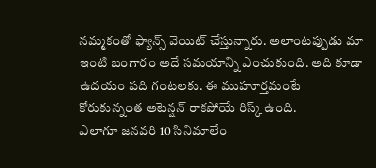నమ్మకంతో ఫ్యాన్స్ వెయిట్ చేస్తున్నారు. అలాంటప్పుడు మా ఇంటి బంగారం అదే సమయాన్ని ఎంచుకుంది. అది కూడా ఉదయం పది గంటలకు. ఈ ముహూర్తమంటే కోరుకున్నంత అటెన్షన్ రాకపోయే రిస్క్ ఉంది.
ఎలాగూ జనవరి 10 సినిమాలేం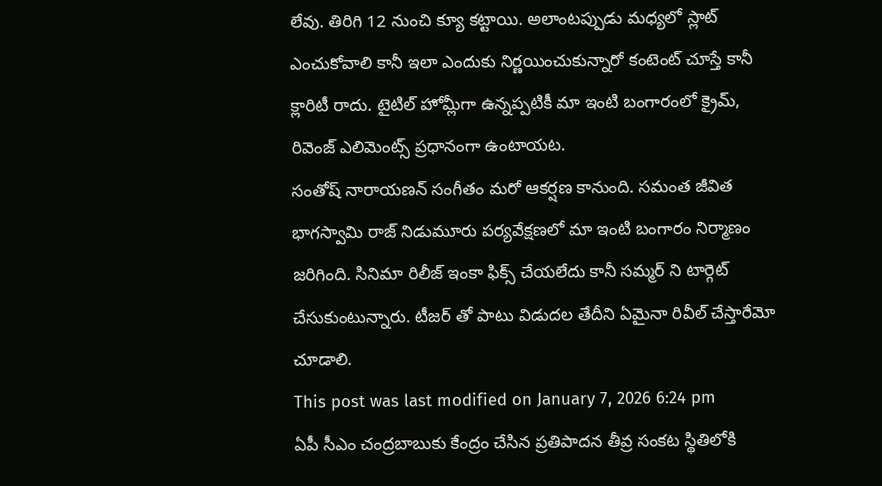లేవు. తిరిగి 12 నుంచి క్యూ కట్టాయి. అలాంటప్పుడు మధ్యలో స్లాట్ ఎంచుకోవాలి కానీ ఇలా ఎందుకు నిర్ణయించుకున్నారో కంటెంట్ చూస్తే కానీ క్లారిటీ రాదు. టైటిల్ హోమ్లీగా ఉన్నప్పటికీ మా ఇంటి బంగారంలో క్రైమ్, రివెంజ్ ఎలిమెంట్స్ ప్రధానంగా ఉంటాయట.
సంతోష్ నారాయణన్ సంగీతం మరో ఆకర్షణ కానుంది. సమంత జీవిత భాగస్వామి రాజ్ నిడుమూరు పర్యవేక్షణలో మా ఇంటి బంగారం నిర్మాణం జరిగింది. సినిమా రిలీజ్ ఇంకా ఫిక్స్ చేయలేదు కానీ సమ్మర్ ని టార్గెట్ చేసుకుంటున్నారు. టీజర్ తో పాటు విడుదల తేదీని ఏమైనా రివీల్ చేస్తారేమో చూడాలి.
This post was last modified on January 7, 2026 6:24 pm
ఏపీ సీఎం చంద్రబాబుకు కేంద్రం చేసిన ప్రతిపాదన తీవ్ర సంకట స్థితిలోకి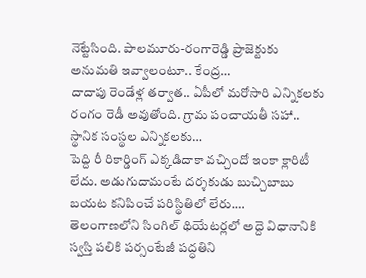నెట్టేసింది. పాలమూరు-రంగారెడ్డి ప్రాజెక్టుకు అనుమతి ఇవ్వాలంటూ.. కేంద్ర…
దాదాపు రెండేళ్ల తర్వాత.. ఏపీలో మరోసారి ఎన్నికలకు రంగం రెడీ అవుతోంది. గ్రామ పంచాయతీ సహా.. స్థానిక సంస్థల ఎన్నికలకు…
పెద్ది రీ రికార్డింగ్ ఎక్కడిదాకా వచ్చిందో ఇంకా క్లారిటీ లేదు. అడుగుదామంటే దర్శకుడు బుచ్చిబాబు బయట కనిపించే పరిస్థితిలో లేరు.…
తెలంగాణలోని సింగిల్ థియేటర్లలో అద్దె విధానానికి స్వస్తి పలికి పర్సంటేజీ పద్ధతిని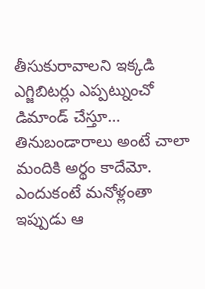తీసుకురావాలని ఇక్కడి ఎగ్జిబిటర్లు ఎప్పట్నుంచో డిమాండ్ చేస్తూ…
తినుబండారాలు అంటే చాలా మందికి అర్థం కాదేమో. ఎందుకంటే మనోళ్లంతా ఇప్పుడు ఆ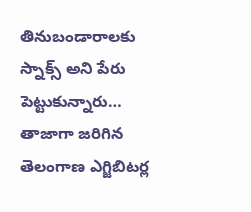తినుబండారాలకు స్నాక్స్ అని పేరు పెట్టుకున్నారు…
తాజాగా జరిగిన తెలంగాణ ఎగ్జిబిటర్ల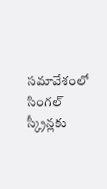సమావేశంలో సింగల్ స్క్రీన్లకు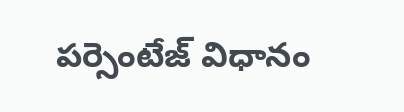పర్సెంటేజ్ విధానం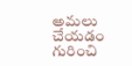అమలు చేయడం గురించి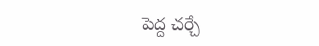పెద్ద చర్చే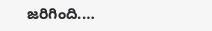జరిగింది.…